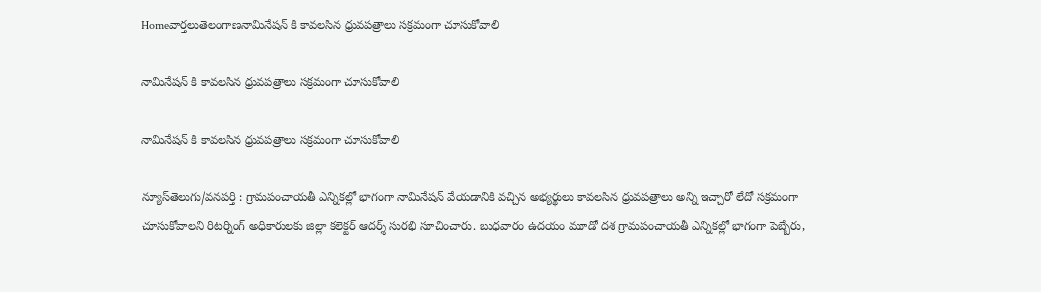Homeవార్తలుతెలంగాణనామినేషన్ కి కావలసిన ధ్రువపత్రాలు సక్రమంగా చూసుకోవాలి

నామినేషన్ కి కావలసిన ధ్రువపత్రాలు సక్రమంగా చూసుకోవాలి

నామినేషన్ కి కావలసిన ధ్రువపత్రాలు సక్రమంగా చూసుకోవాలి

న్యూస్‌తెలుగు/వనపర్తి : గ్రామపంచాయతీ ఎన్నికల్లో భాగంగా నామినేషన్ వేయడానికి వచ్చిన అభ్యర్థులు కావలసిన ధ్రువపత్రాలు అన్ని ఇచ్చారో లేదో సక్రమంగా చూసుకోవాలని రిటర్నింగ్ అధికారులకు జిల్లా కలెక్టర్ ఆదర్శ్ సురభి సూచించారు. బుధవారం ఉదయం మూడో దశ గ్రామపంచాయతీ ఎన్నికల్లో భాగంగా పెబ్బేరు,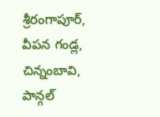శ్రీరంగాపూర్, వీపన గండ్ల, చిన్నంబావి, పాన్గల్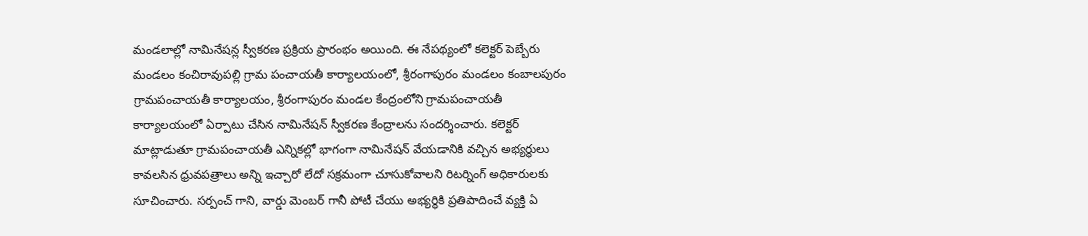మండలాల్లో నామినేషన్ల స్వీకరణ ప్రక్రియ ప్రారంభం అయింది. ఈ నేపథ్యంలో కలెక్టర్ పెబ్బేరు మండలం కంచిరావుపల్లి గ్రామ పంచాయతీ కార్యాలయంలో, శ్రీరంగాపురం మండలం కంబాలపురం గ్రామపంచాయతీ కార్యాలయం, శ్రీరంగాపురం మండల కేంద్రంలోని గ్రామపంచాయతీ కార్యాలయంలో ఏర్పాటు చేసిన నామినేషన్ స్వీకరణ కేంద్రాలను సందర్శించారు. కలెక్టర్ మాట్లాడుతూ గ్రామపంచాయతీ ఎన్నికల్లో భాగంగా నామినేషన్ వేయడానికి వచ్చిన అభ్యర్థులు కావలసిన ధ్రువపత్రాలు అన్ని ఇచ్చారో లేదో సక్రమంగా చూసుకోవాలని రిటర్నింగ్ అధికారులకు సూచించారు. సర్పంచ్ గాని, వార్డు మెంబర్ గానీ పోటీ చేయు అభ్యర్థికి ప్రతిపాదించే వ్యక్తి ఏ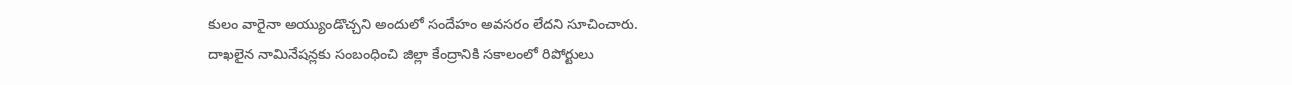కులం వారైనా అయ్యుండొచ్చని అందులో సందేహం అవసరం లేదని సూచించారు.
దాఖలైన నామినేషన్లకు సంబంధించి జిల్లా కేంద్రానికి సకాలంలో రిపోర్టులు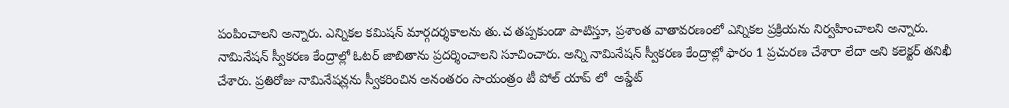పంపించాలని అన్నారు. ఎన్నికల కమిషన్ మార్గదర్శకాలను తు.చ తప్పకుండా పాటిస్తూ, ప్రశాంత వాతావరణంలో ఎన్నికల ప్రక్రియను నిర్వహించాలని అన్నారు. నామినేషన్ స్వీకరణ కేంద్రాల్లో ఓటర్ జాబితాను ప్రదర్శించాలని సూచించారు. అన్ని నామినేషన్ స్వీకరణ కేంద్రాల్లో ఫారం 1 ప్రచురణ చేశారా లేదా అని కలెక్టర్ తనిఖీ చేశారు. ప్రతిరోజు నామినేషన్లను స్వీకరించిన అనంతరం సాయంత్రం టీ పోల్ యాప్ లో  అప్డేట్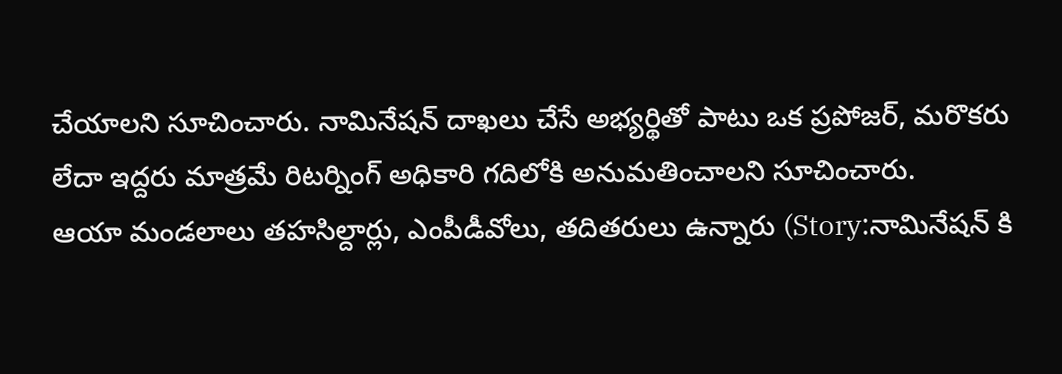చేయాలని సూచించారు. నామినేషన్ దాఖలు చేసే అభ్యర్థితో పాటు ఒక ప్రపోజర్, మరొకరు లేదా ఇద్దరు మాత్రమే రిటర్నింగ్ అధికారి గదిలోకి అనుమతించాలని సూచించారు.
ఆయా మండలాలు తహసిల్దార్లు, ఎంపీడీవోలు, తదితరులు ఉన్నారు (Story:నామినేషన్ కి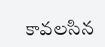కావలసిన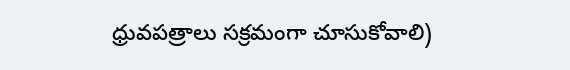ధ్రువపత్రాలు సక్రమంగా చూసుకోవాలి)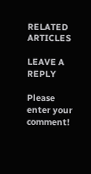RELATED ARTICLES

LEAVE A REPLY

Please enter your comment!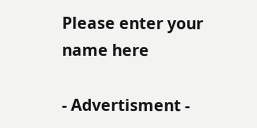Please enter your name here

- Advertisment -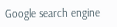Google search engine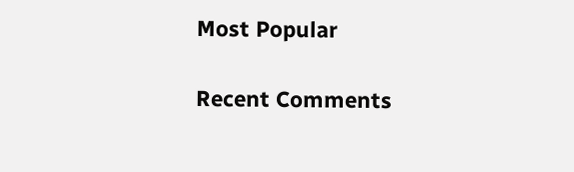Most Popular

Recent Comments